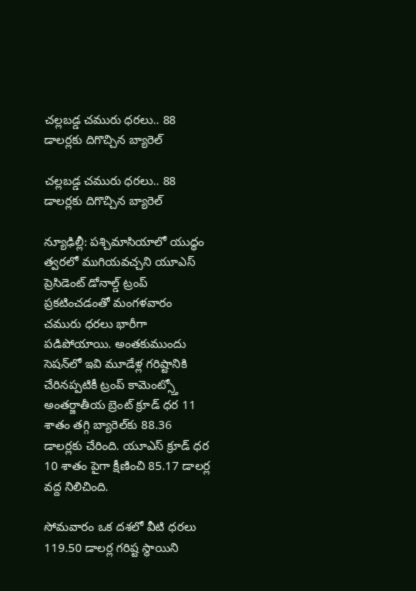చల్లబడ్డ చమురు ధరలు.. 88 డాలర్లకు దిగొచ్చిన బ్యారెల్

చల్లబడ్డ చమురు ధరలు.. 88 డాలర్లకు దిగొచ్చిన బ్యారెల్

న్యూఢిల్లీ: పశ్చిమాసియాలో యుద్ధం త్వరలో ముగియవచ్చని యూఎస్ ప్రెసిడెంట్ డోనాల్డ్ ట్రంప్ ప్రకటించడంతో మంగళవారం చమురు ధరలు భారీగా పడిపోయాయి. అంతకుముందు సెషన్‌‌‌‌‌‌‌‌‌‌‌‌‌‌‌‌‌‌లో ఇవి మూడేళ్ల గరిష్టానికి చేరినప్పటికీ ట్రంప్ కామెంట్స్తో అంతర్జాతీయ బ్రెంట్ క్రూడ్ ధర 11 శాతం తగ్గి బ్యారెల్‌‌‌‌‌‌‌‌కు 88.36 డాలర్లకు చేరింది. యూఎస్ క్రూడ్ ధర 10 శాతం పైగా క్షీణించి 85.17 డాలర్ల వద్ద నిలిచింది.

సోమవారం ఒక దశలో వీటి ధరలు 119.50 డాలర్ల గరిష్ట స్థాయిని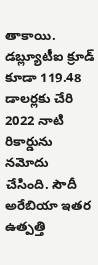తాకాయి. డబ్ల్యూటీఐ క్రూడ్ కూడా 119.48 డాలర్లకు చేరి 2022 నాటి రికార్డును నమోదు చేసింది. సౌదీ అరేబియా ఇతర ఉత్పత్తి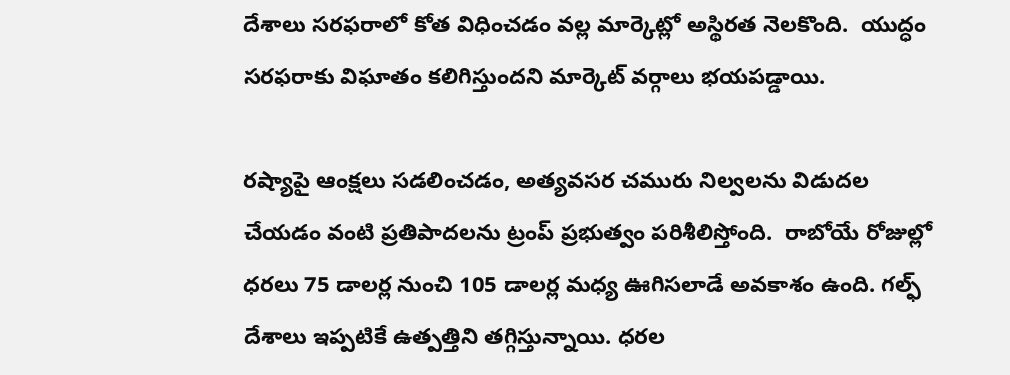దేశాలు సరఫరాలో కోత విధించడం వల్ల మార్కెట్లో అస్థిరత నెలకొంది.  యుద్ధం సరఫరాకు విఘాతం కలిగిస్తుందని మార్కెట్ వర్గాలు భయపడ్డాయి.

రష్యాపై ఆంక్షలు సడలించడం, అత్యవసర చమురు నిల్వలను విడుదల చేయడం వంటి ప్రతిపాదలను ట్రంప్ ప్రభుత్వం పరిశీలిస్తోంది.  రాబోయే రోజుల్లో ధరలు 75 డాలర్ల నుంచి 105 డాలర్ల మధ్య ఊగిసలాడే అవకాశం ఉంది. గల్ఫ్ దేశాలు ఇప్పటికే ఉత్పత్తిని తగ్గిస్తున్నాయి. ధరల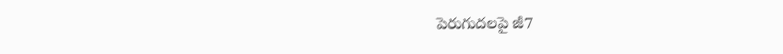పెరుగుదలపై జీ7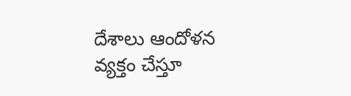దేశాలు ఆందోళన వ్యక్తం చేస్తూ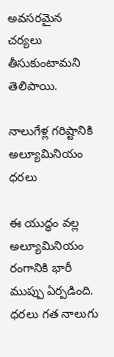అవసరమైన చర్యలు తీసుకుంటామని తెలిపాయి.

నాలుగేళ్ల గరిష్టానికి అల్యూమినియం ధరలు

ఈ యుద్ధం వల్ల అల్యూమినియం రంగానికి భారీ ముప్పు ఏర్పడింది. ధరలు గత నాలుగు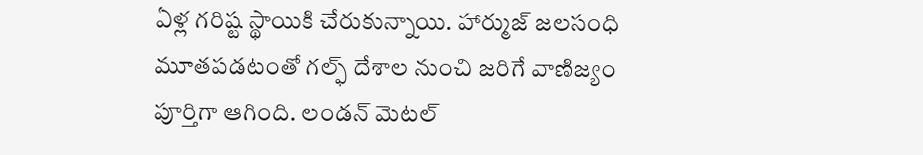ఏళ్ల గరిష్ట స్థాయికి చేరుకున్నాయి. హార్ముజ్ జలసంధి మూతపడటంతో గల్ఫ్ దేశాల నుంచి జరిగే వాణిజ్యం పూర్తిగా ఆగింది. లండన్ మెటల్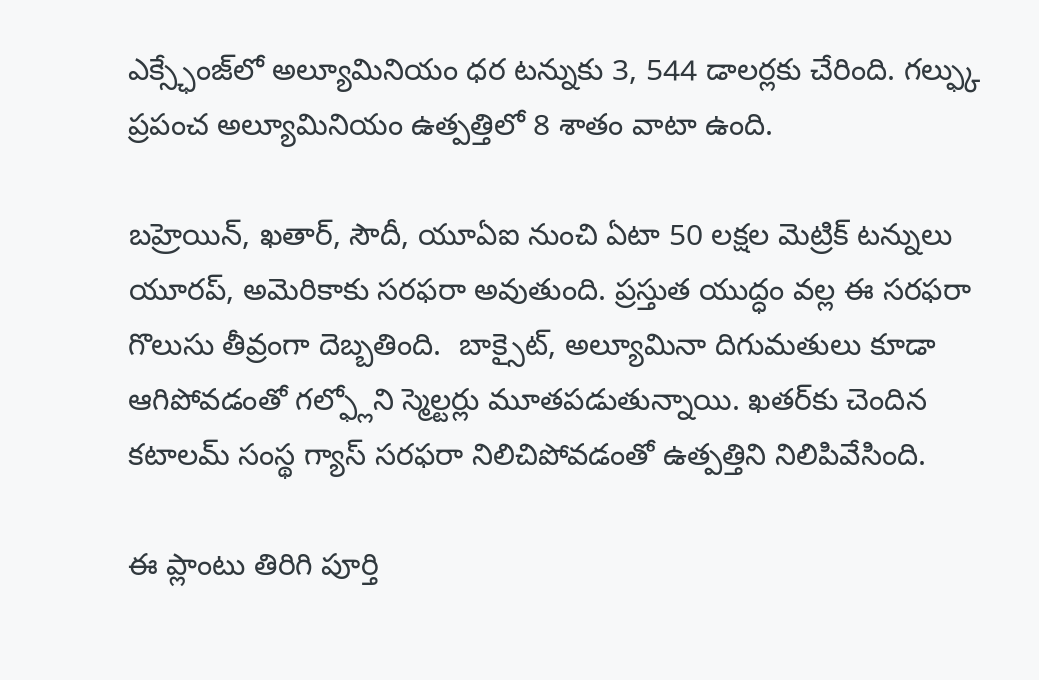ఎక్స్ఛేంజ్‌‌‌‌‌‌‌‌లో అల్యూమినియం ధర టన్నుకు 3, 544 డాలర్లకు చేరింది. గల్ఫ్కు ప్రపంచ అల్యూమినియం ఉత్పత్తిలో 8 శాతం వాటా ఉంది.

బహ్రెయిన్, ఖతార్, సౌదీ, యూఏఐ నుంచి ఏటా 50 లక్షల మెట్రిక్ టన్నులు యూరప్, అమెరికాకు సరఫరా అవుతుంది. ప్రస్తుత యుద్ధం వల్ల ఈ సరఫరా గొలుసు తీవ్రంగా దెబ్బతింది.  బాక్సైట్, అల్యూమినా దిగుమతులు కూడా ఆగిపోవడంతో గల్ఫ్లోని స్మెల్టర్లు మూతపడుతున్నాయి. ఖతర్‌‌‌‌‌‌‌‌కు చెందిన కటాలమ్ సంస్థ గ్యాస్ సరఫరా నిలిచిపోవడంతో ఉత్పత్తిని నిలిపివేసింది.

ఈ ప్లాంటు తిరిగి పూర్తి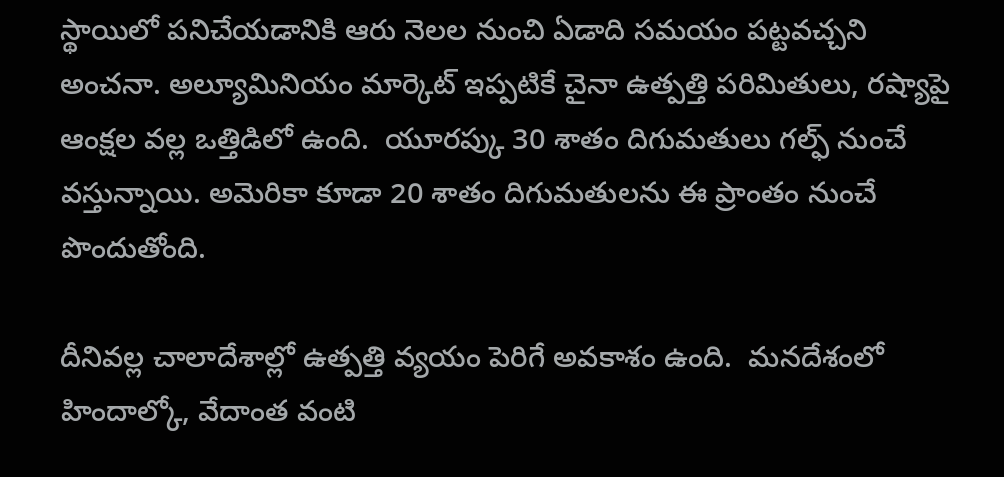స్థాయిలో పనిచేయడానికి ఆరు నెలల నుంచి ఏడాది సమయం పట్టవచ్చని అంచనా. అల్యూమినియం మార్కెట్ ఇప్పటికే చైనా ఉత్పత్తి పరిమితులు, రష్యాపై ఆంక్షల వల్ల ఒత్తిడిలో ఉంది.  యూరప్కు 30 శాతం దిగుమతులు గల్ఫ్ నుంచే వస్తున్నాయి. అమెరికా కూడా 20 శాతం దిగుమతులను ఈ ప్రాంతం నుంచే పొందుతోంది.

దీనివల్ల చాలాదేశాల్లో ఉత్పత్తి వ్యయం పెరిగే అవకాశం ఉంది.  మనదేశంలో హిందాల్కో, వేదాంత వంటి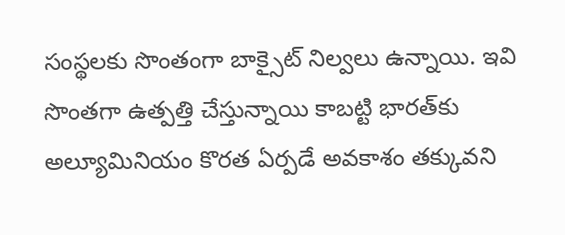సంస్థలకు సొంతంగా బాక్సైట్ నిల్వలు ఉన్నాయి. ఇవి సొంతగా ఉత్పత్తి చేస్తున్నాయి కాబట్టి భారత్‌‌‌‌‌‌‌‌కు అల్యూమినియం కొరత ఏర్పడే అవకాశం తక్కువని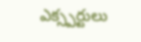ఎక్స్పర్టులు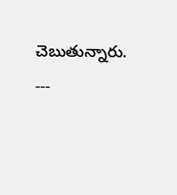చెబుతున్నారు. ---